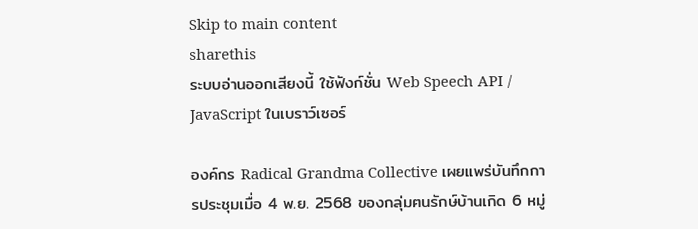Skip to main content
sharethis
ระบบอ่านออกเสียงนี้ ใช้ฟังก์ชั่น Web Speech API / JavaScript ในเบราว์เซอร์

องค์กร Radical Grandma Collective เผยแพร่บันทึกการประชุมเมื่อ 4 พ.ย. 2568 ของกลุ่มฅนรักษ์บ้านเกิด 6 หมู่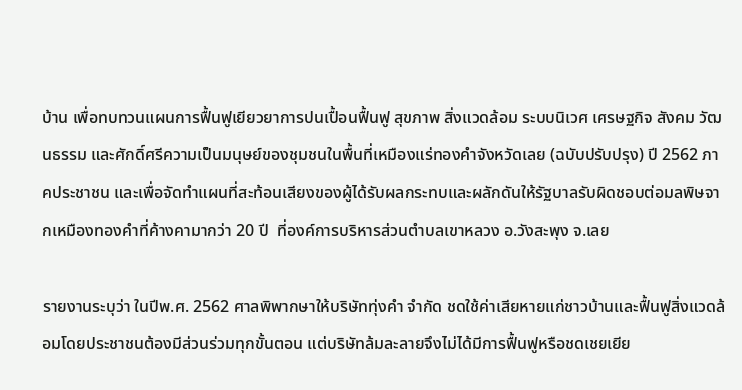บ้าน เพื่อทบทวนแผนการฟื้นฟูเยียวยาการปนเปื้อนฟื้นฟู สุขภาพ สิ่งแวดล้อม ระบบนิเวศ เศรษฐกิจ สังคม วัฒนธรรม และศักดิ์ศรีความเป็นมนุษย์ของชุมชนในพื้นที่เหมืองแร่ทองคำจังหวัดเลย (ฉบับปรับปรุง) ปี 2562 ภาคประชาชน และเพื่อจัดทำแผนที่สะท้อนเสียงของผู้ได้รับผลกระทบและผลักดันให้รัฐบาลรับผิดชอบต่อมลพิษจากเหมืองทองคำที่ค้างคามากว่า 20 ปี  ที่องค์การบริหารส่วนตำบลเขาหลวง อ.วังสะพุง จ.เลย

รายงานระบุว่า ในปีพ.ศ. 2562 ศาลพิพากษาให้บริษัททุ่งคำ จำกัด ชดใช้ค่าเสียหายแก่ชาวบ้านและฟื้นฟูสิ่งแวดล้อมโดยประชาชนต้องมีส่วนร่วมทุกขั้นตอน แต่บริษัทล้มละลายจึงไม่ได้มีการฟื้นฟูหรือชดเชยเยีย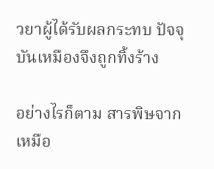วยาผู้ได้รับผลกระทบ ปัจจุบันเหมืองจึงถูกทิ้งร้าง

อย่างไรก็ตาม สารพิษจากเหมือ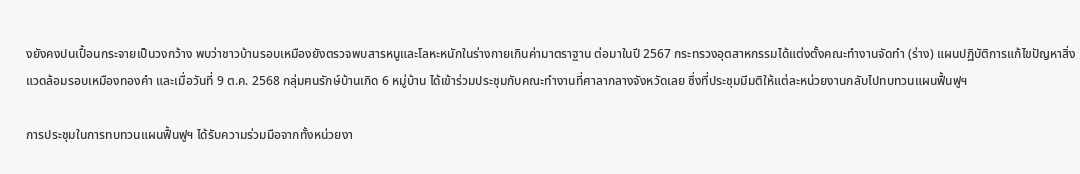งยังคงปนเปื้อนกระจายเป็นวงกว้าง พบว่าชาวบ้านรอบเหมืองยังตรวจพบสารหนูและโลหะหนักในร่างกายเกินค่ามาตราฐาน ต่อมาในปี 2567 กระทรวงอุตสาหกรรมได้แต่งตั้งคณะทำงานจัดทำ (ร่าง) แผนปฏิบัติการแก้ไขปัญหาสิ่งแวดล้อมรอบเหมืองทองคำ และเมื่อวันที่ 9 ต.ค. 2568 กลุ่มฅนรักษ์บ้านเกิด 6 หมู่บ้าน ได้เข้าร่วมประชุมกับคณะทำงานที่ศาลากลางจังหวัดเลย ซึ่งที่ประชุมมีมติให้แต่ละหน่วยงานกลับไปทบทวนแผนฟื้นฟูฯ

การประชุมในการทบทวนแผนฟื้นฟูฯ ได้รับความร่วมมือจากทั้งหน่วยงา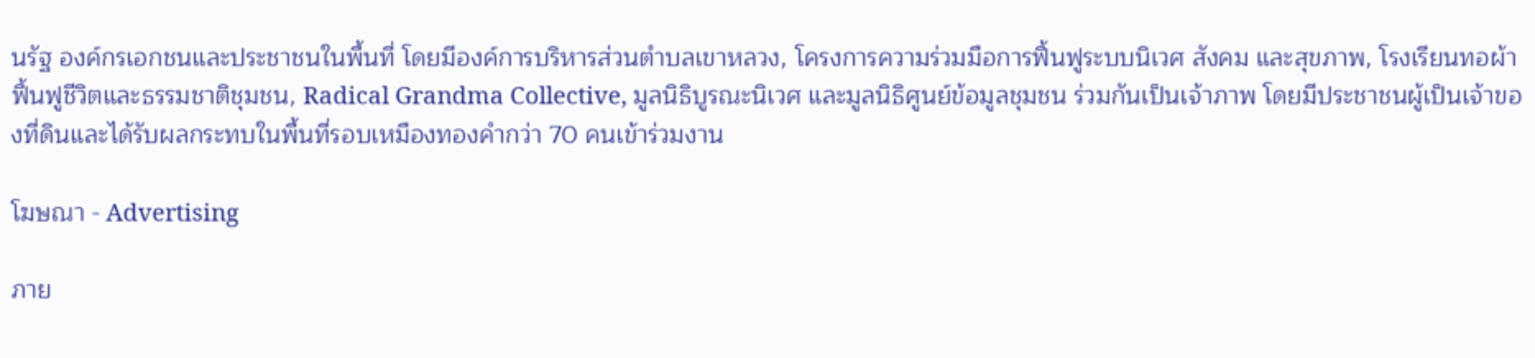นรัฐ องค์กรเอกชนและประชาชนในพื้นที่ โดยมีองค์การบริหารส่วนตำบลเขาหลวง, โครงการความร่วมมือการฟื้นฟูระบบนิเวศ สังคม และสุขภาพ, โรงเรียนทอผ้าฟื้นฟูชีวิตและธรรมชาติชุมชน, Radical Grandma Collective, มูลนิธิบูรณะนิเวศ และมูลนิธิศูนย์ข้อมูลชุมชน ร่วมกันเป็นเจ้าภาพ โดยมีประชาชนผู้เป็นเจ้าของที่ดินและได้รับผลกระทบในพื้นที่รอบเหมืองทองคำกว่า 70 คนเข้าร่วมงาน

โฆษณา - Advertising

ภาย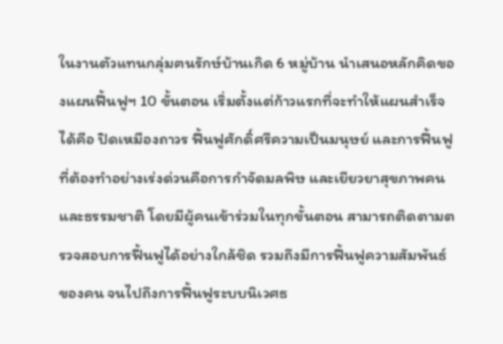ในงานตัวแทนกลุ่มฅนรักษ์บ้านเกิด 6 หมู่บ้าน นำเสนอหลักคิดของแผนฟื้นฟูฯ 10 ขั้นตอน เริ่มตั้งแต่ก้าวแรกที่จะทำให้แผนสำเร็จได้คือ ปิดเหมืองถาวร ฟื้นฟูศักดิ์ศรีความเป็นมนุษย์ และการฟื้นฟูที่ต้องทำอย่างเร่งด่วนคือการกำจัดมลพิษ และเยียวยาสุขภาพคนและธรรมชาติ โดยมีผู้คนเข้าร่วมในทุกขั้นตอน สามารถติดตามตรวจสอบการฟื้นฟูได้อย่างใกล้ชิด รวมถึงมีการฟื้นฟูความสัมพันธ์ของคน จนไปถึงการฟื้นฟูระบบนิเวศธ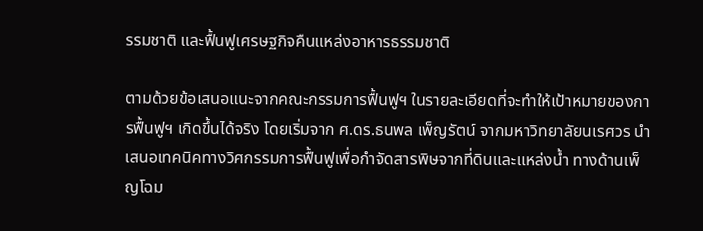รรมชาติ และฟื้นฟูเศรษฐกิจคืนแหล่งอาหารธรรมชาติ

ตามด้วยข้อเสนอแนะจากคณะกรรมการฟื้นฟูฯ ในรายละเอียดที่จะทำให้เป้าหมายของการฟื้นฟูฯ เกิดขึ้นได้จริง โดยเริ่มจาก ศ.ดร.ธนพล เพ็ญรัตน์ จากมหาวิทยาลัยนเรศวร นำเสนอเทคนิคทางวิศกรรมการฟื้นฟูเพื่อกำจัดสารพิษจากที่ดินและแหล่งน้ำ ทางด้านเพ็ญโฉม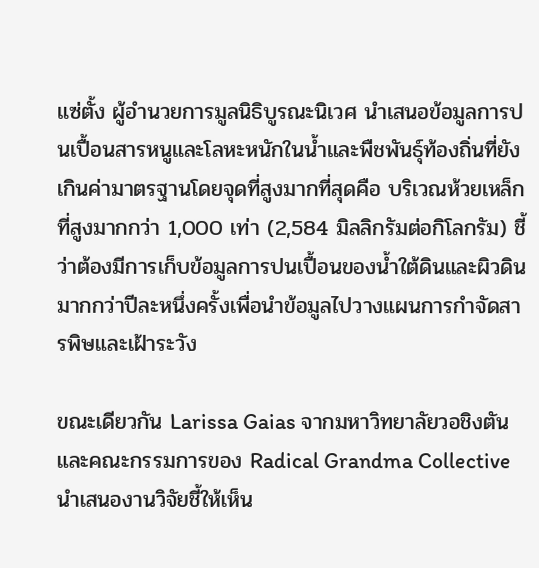แซ่ตั้ง ผู้อำนวยการมูลนิธิบูรณะนิเวศ นำเสนอข้อมูลการปนเปื้อนสารหนูและโลหะหนักในน้ำและพืชพันธุ์ท้องถิ่นที่ยังเกินค่ามาตรฐานโดยจุดที่สูงมากที่สุดคือ บริเวณห้วยเหล็กที่สูงมากกว่า 1,000 เท่า (2,584 มิลลิกรัมต่อกิโลกรัม) ชี้ว่าต้องมีการเก็บข้อมูลการปนเปื้อนของน้ำใต้ดินและผิวดินมากกว่าปีละหนึ่งครั้งเพื่อนำข้อมูลไปวางแผนการกำจัดสารพิษและเฝ้าระวัง

ขณะเดียวกัน Larissa Gaias จากมหาวิทยาลัยวอชิงตันและคณะกรรมการของ Radical Grandma Collective นำเสนองานวิจัยชี้ให้เห็น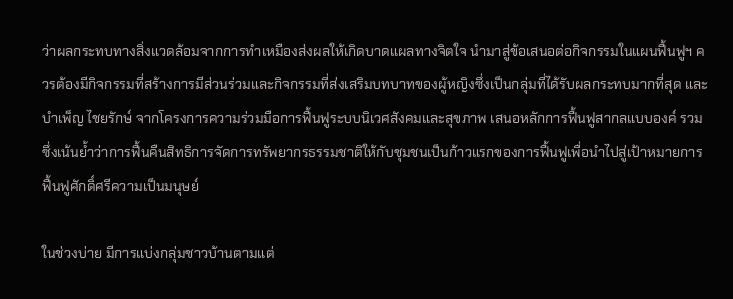ว่าผลกระทบทางสิ่งแวดล้อมจากการทำเหมืองส่งผลให้เกิดบาดแผลทางจิตใจ นำมาสู่ข้อเสนอต่อกิจกรรมในแผนฟื้นฟูฯ ควรต้องมีกิจกรรมที่สร้างการมีส่วนร่วมและกิจกรรมที่ส่งเสริมบทบาทของผู้หญิงซึ่งเป็นกลุ่มที่ได้รับผลกระทบมากที่สุด และบำเพ็ญ ไชยรักษ์ จากโครงการความร่วมมือการฟื้นฟูระบบนิเวศสังคมและสุขภาพ เสนอหลักการฟื้นฟูสากลแบบองค์ รวม ซึ่งเน้นย้ำว่าการฟื้นคืนสิทธิการจัดการทรัพยากรธรรมชาติให้กับชุมชนเป็นก้าวแรกของการฟื้นฟูเพื่อนำไปสู่เป้าหมายการฟื้นฟูศักดิ์ศรีความเป็นมนุษย์

ในช่วงบ่าย มีการแบ่งกลุ่มชาวบ้านตามแต่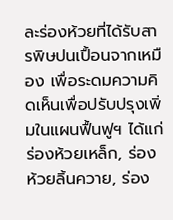ละร่องห้วยที่ได้รับสารพิษปนเปื้อนจากเหมือง เพื่อระดมความคิดเห็นเพื่อปรับปรุงเพิ่มในแผนฟื้นฟูฯ ได้แก่ ร่องห้วยเหล็ก, ร่องห้วยลิ้นควาย, ร่อง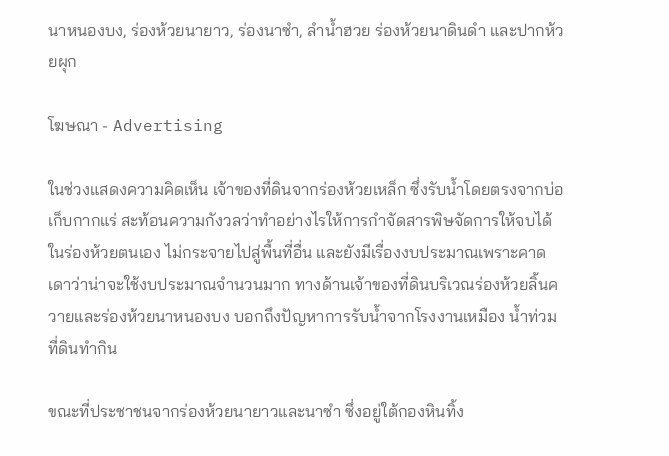นาหนองบง, ร่องห้วยนายาว, ร่องนาซำ, ลำน้ำฮวย ร่องห้วยนาดินดำ และปากห้วยผุก

โฆษณา - Advertising

ในช่วงแสดงความคิดเห็น เจ้าของที่ดินจากร่องห้วยเหล็ก ซึ่งรับน้ำโดยตรงจากบ่อเก็บกากแร่ สะท้อนความกังวลว่าทำอย่างไรให้การกำจัดสารพิษจัดการให้จบได้ในร่องห้วยตนเอง ไม่กระจายไปสู่พื้นที่อื่น และยังมีเรื่องงบประมาณเพราะคาดเดาว่าน่าจะใช้งบประมาณจำนวนมาก ทางด้านเจ้าของที่ดินบริเวณร่องห้วยลิ้นควายและร่องห้วยนาหนองบง บอกถึงปัญหาการรับน้ำจากโรงงานเหมือง น้ำท่วมที่ดินทำกิน

ขณะที่ประชาชนจากร่องห้วยนายาวและนาซำ ซึ่งอยู่ใต้กองหินทิ้ง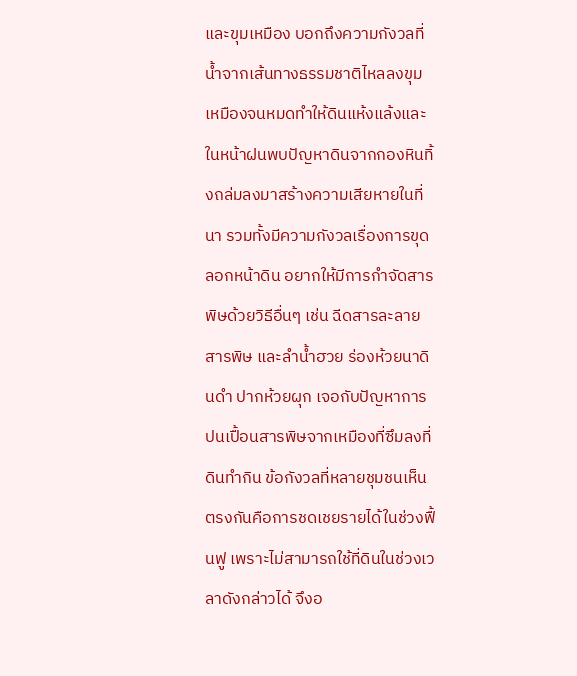และขุมเหมือง บอกถึงความกังวลที่น้ำจากเส้นทางธรรมชาติไหลลงขุมเหมืองจนหมดทำให้ดินแห้งแล้งและในหน้าฝนพบปัญหาดินจากกองหินทิ้งถล่มลงมาสร้างความเสียหายในที่นา รวมทั้งมีความกังวลเรื่องการขุดลอกหน้าดิน อยากให้มีการกำจัดสารพิษด้วยวิธีอื่นๆ เช่น ฉีดสารละลายสารพิษ และลำน้ำฮวย ร่องห้วยนาดินดำ ปากห้วยผุก เจอกับปัญหาการปนเปื้อนสารพิษจากเหมืองที่ซึมลงที่ดินทำกิน ข้อกังวลที่หลายชุมชนเห็นตรงกันคือการชดเชยรายได้ในช่วงฟื้นฟู เพราะไม่สามารถใช้ที่ดินในช่วงเวลาดังกล่าวได้ จึงอ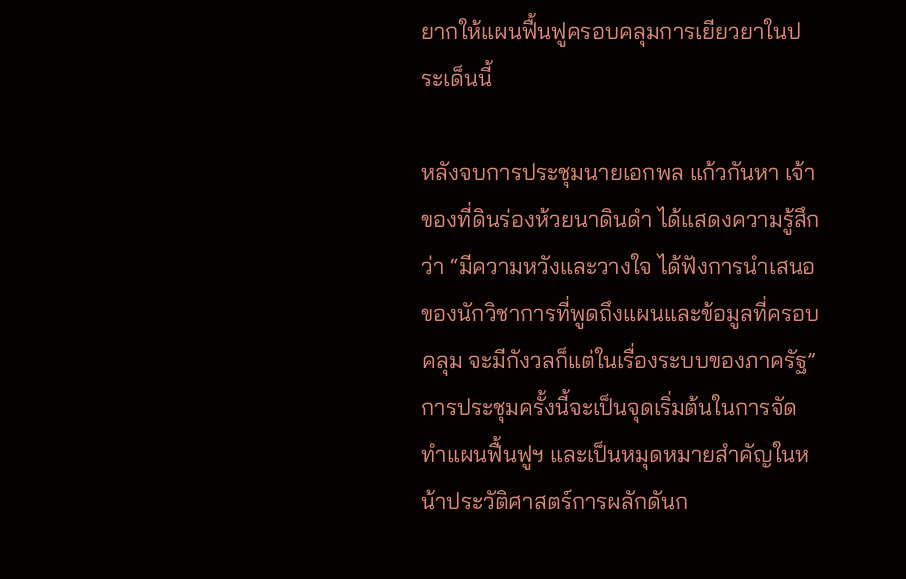ยากให้แผนฟื้นฟูครอบคลุมการเยียวยาในประเด็นนี้

หลังจบการประชุมนายเอกพล แก้วกันหา เจ้าของที่ดินร่องห้วยนาดินดำ ได้แสดงความรู้สึกว่า “มีความหวังและวางใจ ได้ฟังการนำเสนอของนักวิชาการที่พูดถึงแผนและข้อมูลที่ครอบคลุม จะมีกังวลก็แต่ในเรื่องระบบของภาครัฐ” การประชุมครั้งนี้จะเป็นจุดเริ่มต้นในการจัดทำแผนฟื้นฟูฯ และเป็นหมุดหมายสำคัญในหน้าประวัติศาสตร์การผลักดันก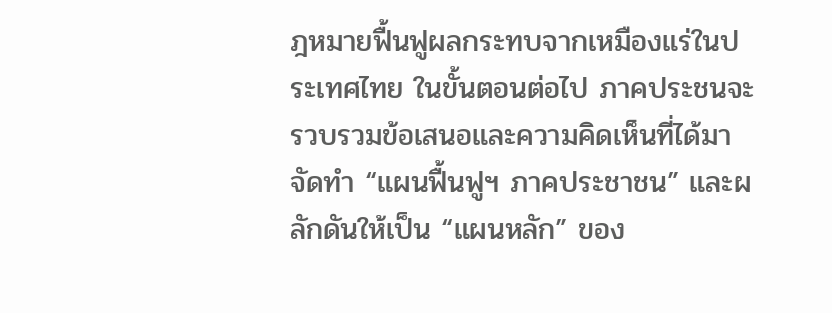ฎหมายฟื้นฟูผลกระทบจากเหมืองแร่ในประเทศไทย ในขั้นตอนต่อไป ภาคประชนจะรวบรวมข้อเสนอและความคิดเห็นที่ได้มาจัดทำ “แผนฟื้นฟูฯ ภาคประชาชน” และผลักดันให้เป็น “แผนหลัก” ของ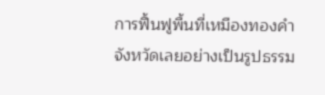การฟื้นฟูพื้นที่เหมืองทองคำจังหวัดเลยอย่างเป็นรูปธรรม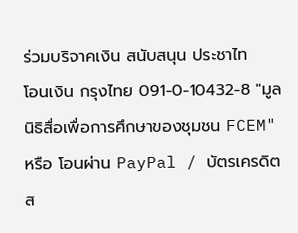ร่วมบริจาคเงิน สนับสนุน ประชาไท
โอนเงิน กรุงไทย 091-0-10432-8 "มูลนิธิสื่อเพื่อการศึกษาของชุมชน FCEM" หรือ โอนผ่าน PayPal / บัตรเครดิต
ส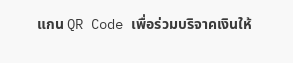แกน QR Code เพื่อร่วมบริจาคเงินให้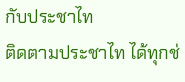กับประชาไท
ติดตามประชาไท ได้ทุกช่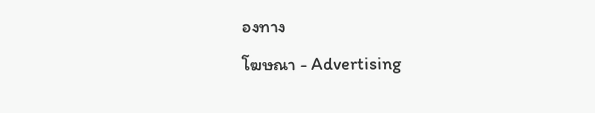องทาง
โฆษณา - Advertising